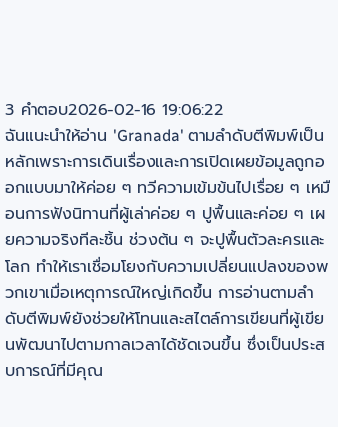3 คำตอบ2026-02-16 19:06:22
ฉันแนะนำให้อ่าน 'Granada' ตามลำดับตีพิมพ์เป็นหลักเพราะการเดินเรื่องและการเปิดเผยข้อมูลถูกออกแบบมาให้ค่อย ๆ ทวีความเข้มข้นไปเรื่อย ๆ เหมือนการฟังนิทานที่ผู้เล่าค่อย ๆ ปูพื้นและค่อย ๆ เผยความจริงทีละชิ้น ช่วงต้น ๆ จะปูพื้นตัวละครและโลก ทำให้เราเชื่อมโยงกับความเปลี่ยนแปลงของพวกเขาเมื่อเหตุการณ์ใหญ่เกิดขึ้น การอ่านตามลำดับตีพิมพ์ยังช่วยให้โทนและสไตล์การเขียนที่ผู้เขียนพัฒนาไปตามกาลเวลาได้ชัดเจนขึ้น ซึ่งเป็นประสบการณ์ที่มีคุณ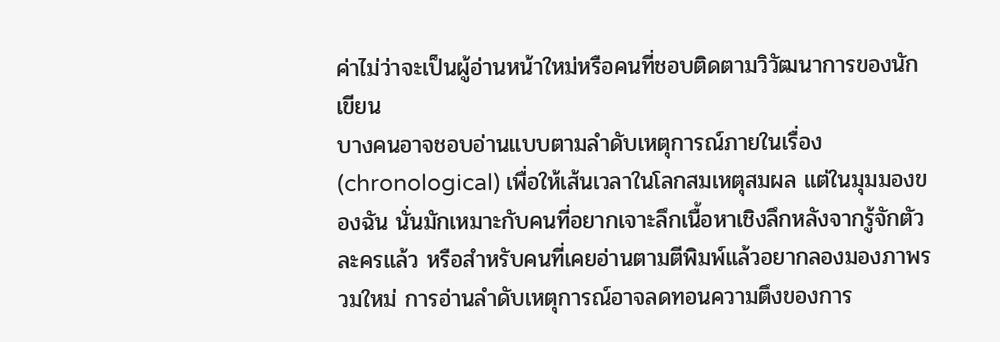ค่าไม่ว่าจะเป็นผู้อ่านหน้าใหม่หรือคนที่ชอบติดตามวิวัฒนาการของนักเขียน
บางคนอาจชอบอ่านแบบตามลำดับเหตุการณ์ภายในเรื่อง (chronological) เพื่อให้เส้นเวลาในโลกสมเหตุสมผล แต่ในมุมมองของฉัน นั่นมักเหมาะกับคนที่อยากเจาะลึกเนื้อหาเชิงลึกหลังจากรู้จักตัวละครแล้ว หรือสำหรับคนที่เคยอ่านตามตีพิมพ์แล้วอยากลองมองภาพรวมใหม่ การอ่านลำดับเหตุการณ์อาจลดทอนความตึงของการ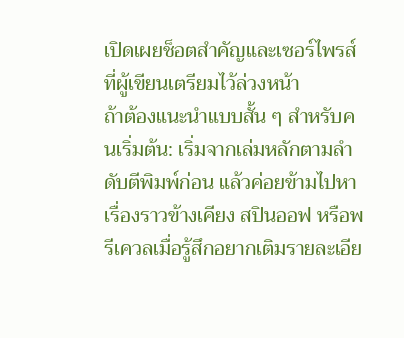เปิดเผยช็อตสำคัญและเซอร์ไพรส์ที่ผู้เขียนเตรียมไว้ล่วงหน้า
ถ้าต้องแนะนำแบบสั้น ๆ สำหรับคนเริ่มต้น: เริ่มจากเล่มหลักตามลำดับตีพิมพ์ก่อน แล้วค่อยข้ามไปหาเรื่องราวข้างเคียง สปินออฟ หรือพรีเควลเมื่อรู้สึกอยากเติมรายละเอีย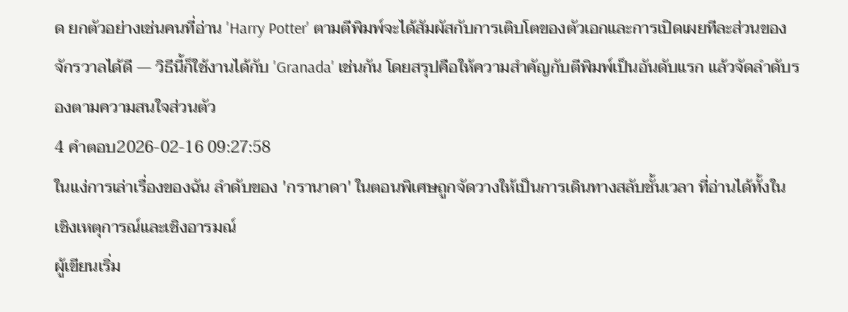ด ยกตัวอย่างเช่นคนที่อ่าน 'Harry Potter' ตามตีพิมพ์จะได้สัมผัสกับการเติบโตของตัวเอกและการเปิดเผยทีละส่วนของจักรวาลได้ดี — วิธีนี้ก็ใช้งานได้กับ 'Granada' เช่นกัน โดยสรุปคือให้ความสำคัญกับตีพิมพ์เป็นอันดับแรก แล้วจัดลำดับรองตามความสนใจส่วนตัว
4 คำตอบ2026-02-16 09:27:58
ในแง่การเล่าเรื่องของฉัน ลำดับของ 'กรานาดา' ในตอนพิเศษถูกจัดวางให้เป็นการเดินทางสลับชั้นเวลา ที่อ่านได้ทั้งในเชิงเหตุการณ์และเชิงอารมณ์
ผู้เขียนเริ่ม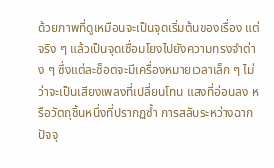ด้วยภาพที่ดูเหมือนจะเป็นจุดเริ่มต้นของเรื่อง แต่จริง ๆ แล้วเป็นจุดเชื่อมโยงไปยังความทรงจำต่าง ๆ ซึ่งแต่ละช็อตจะมีเครื่องหมายเวลาเล็ก ๆ ไม่ว่าจะเป็นเสียงเพลงที่เปลี่ยนโทน แสงที่อ่อนลง หรือวัตถุชิ้นหนึ่งที่ปรากฏซ้ำ การสลับระหว่างฉากปัจจุ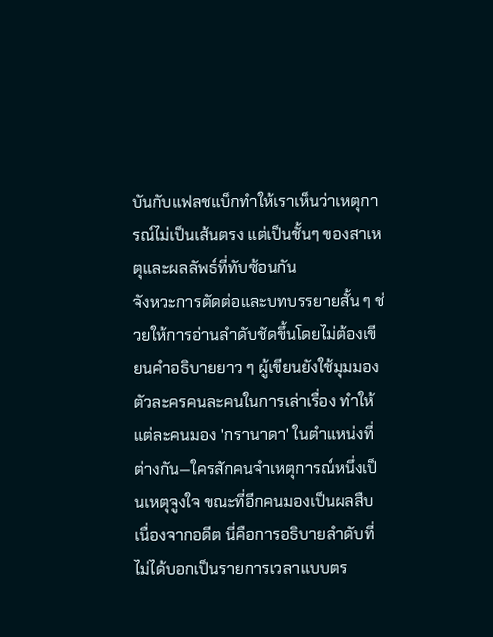บันกับแฟลชแบ็กทำให้เราเห็นว่าเหตุการณ์ไม่เป็นเส้นตรง แต่เป็นชั้นๆ ของสาเหตุและผลลัพธ์ที่ทับซ้อนกัน
จังหวะการตัดต่อและบทบรรยายสั้น ๆ ช่วยให้การอ่านลำดับชัดขึ้นโดยไม่ต้องเขียนคำอธิบายยาว ๆ ผู้เขียนยังใช้มุมมองตัวละครคนละคนในการเล่าเรื่อง ทำให้แต่ละคนมอง 'กรานาดา' ในตำแหน่งที่ต่างกัน—ใครสักคนจำเหตุการณ์หนึ่งเป็นเหตุจูงใจ ขณะที่อีกคนมองเป็นผลสืบเนื่องจากอดีต นี่คือการอธิบายลำดับที่ไม่ได้บอกเป็นรายการเวลาแบบตร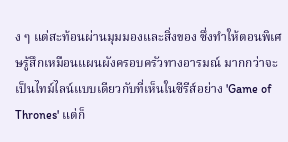ง ๆ แต่สะท้อนผ่านมุมมองและสิ่งของ ซึ่งทำให้ตอนพิเศษรู้สึกเหมือนแผนผังครอบครัวทางอารมณ์ มากกว่าจะเป็นไทม์ไลน์แบบเดียวกับที่เห็นในซีรีส์อย่าง 'Game of Thrones' แต่ก็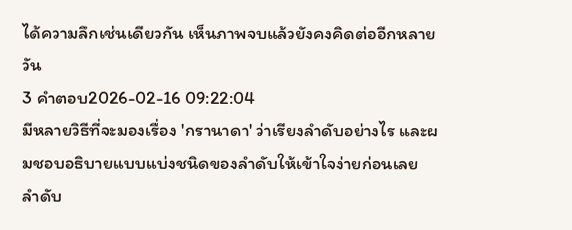ได้ความลึกเช่นเดียวกัน เห็นภาพจบแล้วยังคงคิดต่ออีกหลายวัน
3 คำตอบ2026-02-16 09:22:04
มีหลายวิธีที่จะมองเรื่อง 'กรานาดา' ว่าเรียงลำดับอย่างไร และผมชอบอธิบายแบบแบ่งชนิดของลำดับให้เข้าใจง่ายก่อนเลย
ลำดับ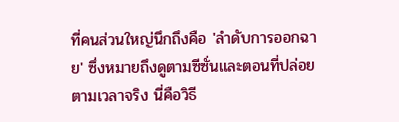ที่คนส่วนใหญ่นึกถึงคือ 'ลำดับการออกฉาย' ซึ่งหมายถึงดูตามซีซั่นและตอนที่ปล่อยตามเวลาจริง นี่คือวิธี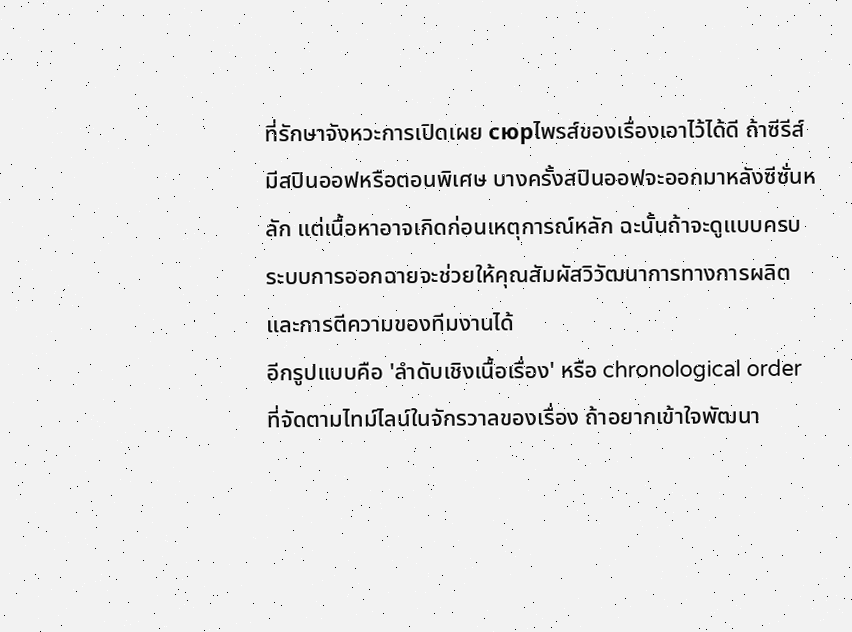ที่รักษาจังหวะการเปิดเผย сюрไพรส์ของเรื่องเอาไว้ได้ดี ถ้าซีรีส์มีสปินออฟหรือตอนพิเศษ บางครั้งสปินออฟจะออกมาหลังซีซั่นหลัก แต่เนื้อหาอาจเกิดก่อนเหตุการณ์หลัก ฉะนั้นถ้าจะดูแบบครบ ระบบการออกฉายจะช่วยให้คุณสัมผัสวิวัฒนาการทางการผลิตและการตีความของทีมงานได้
อีกรูปแบบคือ 'ลำดับเชิงเนื้อเรื่อง' หรือ chronological order ที่จัดตามไทม์ไลน์ในจักรวาลของเรื่อง ถ้าอยากเข้าใจพัฒนา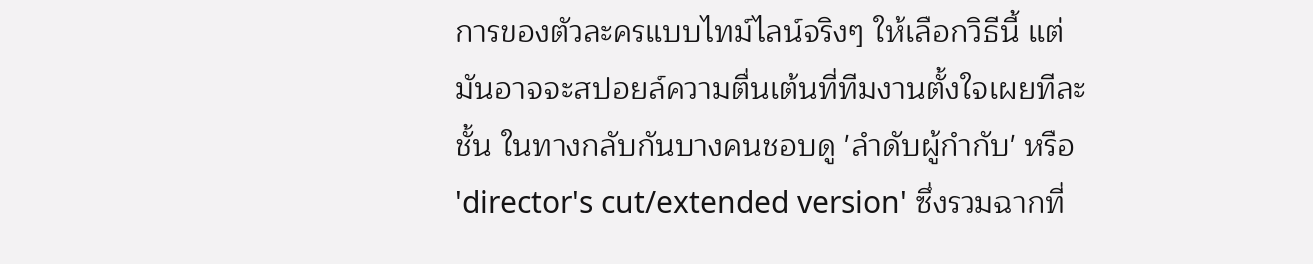การของตัวละครแบบไทม์ไลน์จริงๆ ให้เลือกวิธีนี้ แต่มันอาจจะสปอยล์ความตื่นเต้นที่ทีมงานตั้งใจเผยทีละชั้น ในทางกลับกันบางคนชอบดู 'ลำดับผู้กำกับ' หรือ 'director's cut/extended version' ซึ่งรวมฉากที่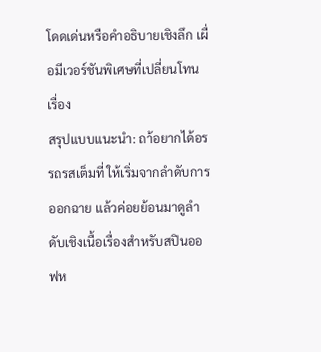โดดเด่นหรือคำอธิบายเชิงลึก เผื่อมีเวอร์ชันพิเศษที่เปลี่ยนโทนเรื่อง
สรุปแบบแนะนำ: ถา้อยากได้อรรถรสเต็มที่ ให้เริ่มจากลำดับการออกฉาย แล้วค่อยย้อนมาดูลำดับเชิงเนื้อเรื่องสำหรับสปินออฟห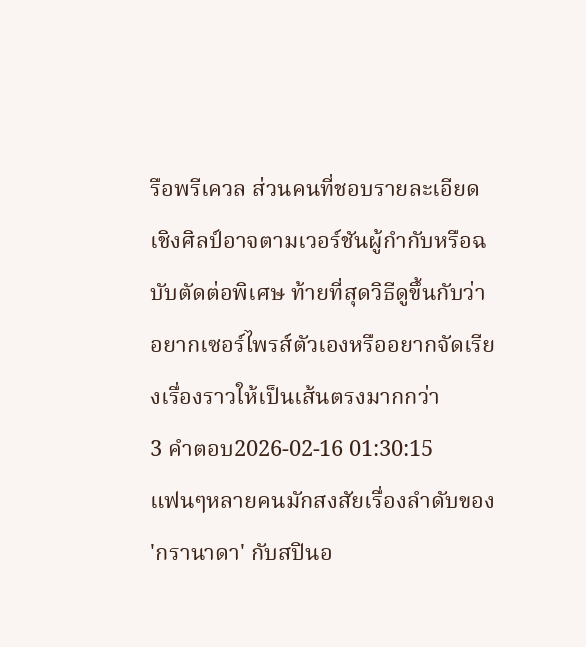รือพรีเควล ส่วนคนที่ชอบรายละเอียดเชิงศิลป์อาจตามเวอร์ชันผู้กำกับหรือฉบับตัดต่อพิเศษ ท้ายที่สุดวิธีดูขึ้นกับว่าอยากเซอร์ไพรส์ตัวเองหรืออยากจัดเรียงเรื่องราวให้เป็นเส้นตรงมากกว่า
3 คำตอบ2026-02-16 01:30:15
แฟนๆหลายคนมักสงสัยเรื่องลำดับของ 'กรานาดา' กับสปินอ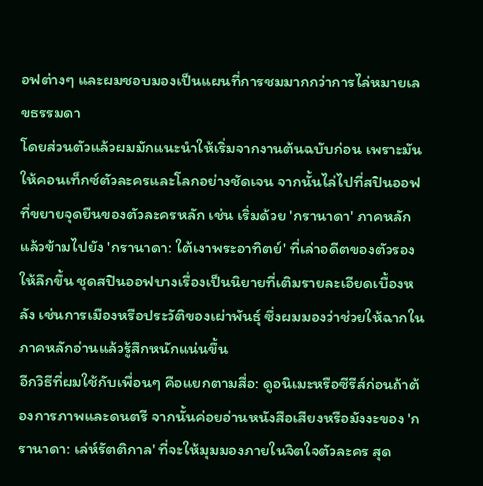อฟต่างๆ และผมชอบมองเป็นแผนที่การชมมากกว่าการไล่หมายเลขธรรมดา
โดยส่วนตัวแล้วผมมักแนะนำให้เริ่มจากงานต้นฉบับก่อน เพราะมันให้คอนเท็กซ์ตัวละครและโลกอย่างชัดเจน จากนั้นไล่ไปที่สปินออฟที่ขยายจุดยืนของตัวละครหลัก เช่น เริ่มด้วย 'กรานาดา' ภาคหลัก แล้วข้ามไปยัง 'กรานาดา: ใต้เงาพระอาทิตย์' ที่เล่าอดีตของตัวรองให้ลึกขึ้น ชุดสปินออฟบางเรื่องเป็นนิยายที่เติมรายละเอียดเบื้องหลัง เช่นการเมืองหรือประวัติของเผ่าพันธุ์ ซึ่งผมมองว่าช่วยให้ฉากในภาคหลักอ่านแล้วรู้สึกหนักแน่นขึ้น
อีกวิธีที่ผมใช้กับเพื่อนๆ คือแยกตามสื่อ: ดูอนิเมะหรือซีรีส์ก่อนถ้าต้องการภาพและดนตรี จากนั้นค่อยอ่านหนังสือเสียงหรือมังงะของ 'กรานาดา: เล่ห์รัตติกาล' ที่จะให้มุมมองภายในจิตใจตัวละคร สุด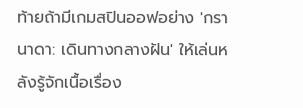ท้ายถ้ามีเกมสปินออฟอย่าง 'กรานาดา: เดินทางกลางฝัน' ให้เล่นหลังรู้จักเนื้อเรื่อง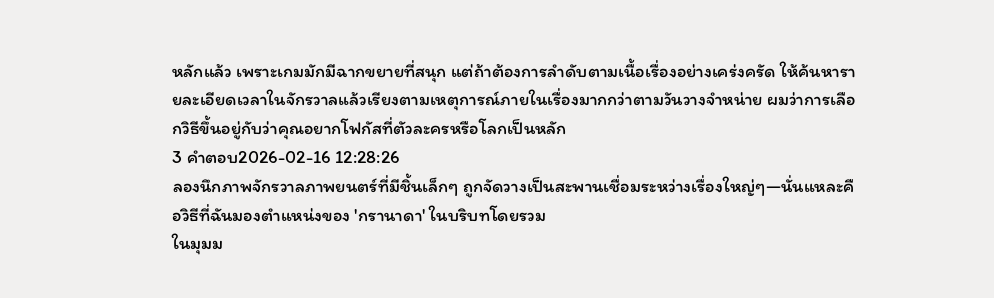หลักแล้ว เพราะเกมมักมีฉากขยายที่สนุก แต่ถ้าต้องการลำดับตามเนื้อเรื่องอย่างเคร่งครัด ให้ค้นหารายละเอียดเวลาในจักรวาลแล้วเรียงตามเหตุการณ์ภายในเรื่องมากกว่าตามวันวางจำหน่าย ผมว่าการเลือกวิธีขึ้นอยู่กับว่าคุณอยากโฟกัสที่ตัวละครหรือโลกเป็นหลัก
3 คำตอบ2026-02-16 12:28:26
ลองนึกภาพจักรวาลภาพยนตร์ที่มีชิ้นเล็กๆ ถูกจัดวางเป็นสะพานเชื่อมระหว่างเรื่องใหญ่ๆ—นั่นแหละคือวิธีที่ฉันมองตำแหน่งของ 'กรานาดา' ในบริบทโดยรวม
ในมุมม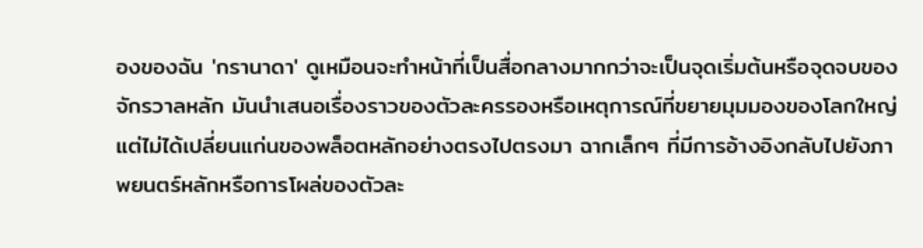องของฉัน 'กรานาดา' ดูเหมือนจะทำหน้าที่เป็นสื่อกลางมากกว่าจะเป็นจุดเริ่มต้นหรือจุดจบของจักรวาลหลัก มันนำเสนอเรื่องราวของตัวละครรองหรือเหตุการณ์ที่ขยายมุมมองของโลกใหญ่ แต่ไม่ได้เปลี่ยนแก่นของพล็อตหลักอย่างตรงไปตรงมา ฉากเล็กๆ ที่มีการอ้างอิงกลับไปยังภาพยนตร์หลักหรือการโผล่ของตัวละ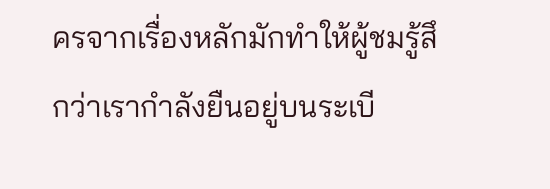ครจากเรื่องหลักมักทำให้ผู้ชมรู้สึกว่าเรากำลังยืนอยู่บนระเบี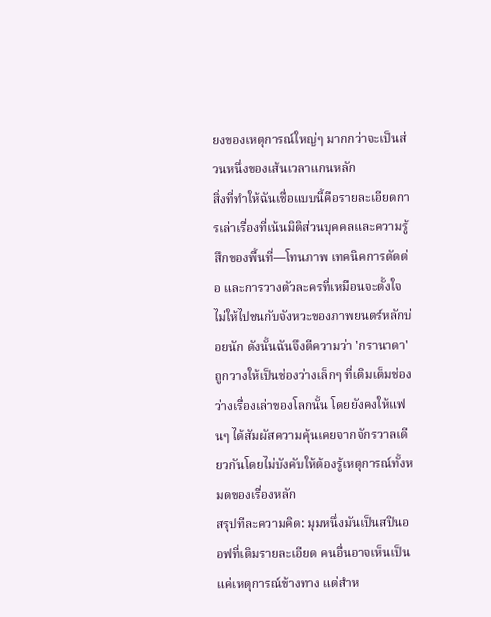ยงของเหตุการณ์ใหญ่ๆ มากกว่าจะเป็นส่วนหนึ่งของเส้นเวลาแกนหลัก
สิ่งที่ทำให้ฉันเชื่อแบบนี้คือรายละเอียดการเล่าเรื่องที่เน้นมิติส่วนบุคคลและความรู้สึกของพื้นที่—โทนภาพ เทคนิคการตัดต่อ และการวางตัวละครที่เหมือนจะตั้งใจไม่ให้ไปชนกับจังหวะของภาพยนตร์หลักบ่อยนัก ดังนั้นฉันจึงตีความว่า 'กรานาดา' ถูกวางให้เป็นช่องว่างเล็กๆ ที่เติมเต็มช่องว่างเรื่องเล่าของโลกนั้น โดยยังคงให้แฟนๆ ได้สัมผัสความคุ้นเคยจากจักรวาลเดียวกันโดยไม่บังคับให้ต้องรู้เหตุการณ์ทั้งหมดของเรื่องหลัก
สรุปทีละความคิด: มุมหนึ่งมันเป็นสปินออฟที่เติมรายละเอียด คนอื่นอาจเห็นเป็นแค่เหตุการณ์ข้างทาง แต่สำห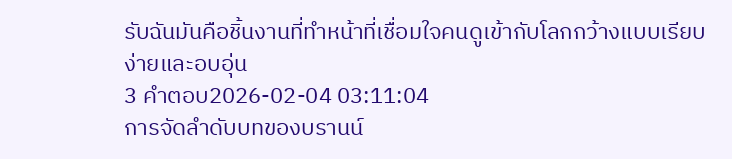รับฉันมันคือชิ้นงานที่ทำหน้าที่เชื่อมใจคนดูเข้ากับโลกกว้างแบบเรียบง่ายและอบอุ่น
3 คำตอบ2026-02-04 03:11:04
การจัดลำดับบทของบรานน์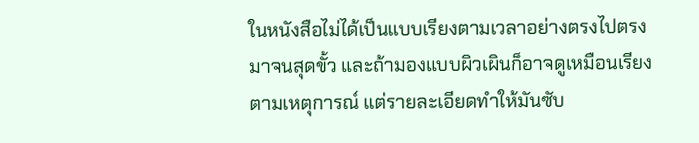ในหนังสือไม่ได้เป็นแบบเรียงตามเวลาอย่างตรงไปตรงมาจนสุดขั้ว และถ้ามองแบบผิวเผินก็อาจดูเหมือนเรียงตามเหตุการณ์ แต่รายละเอียดทำให้มันซับ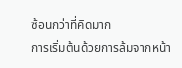ซ้อนกว่าที่คิดมาก
การเริ่มต้นด้วยการล้มจากหน้า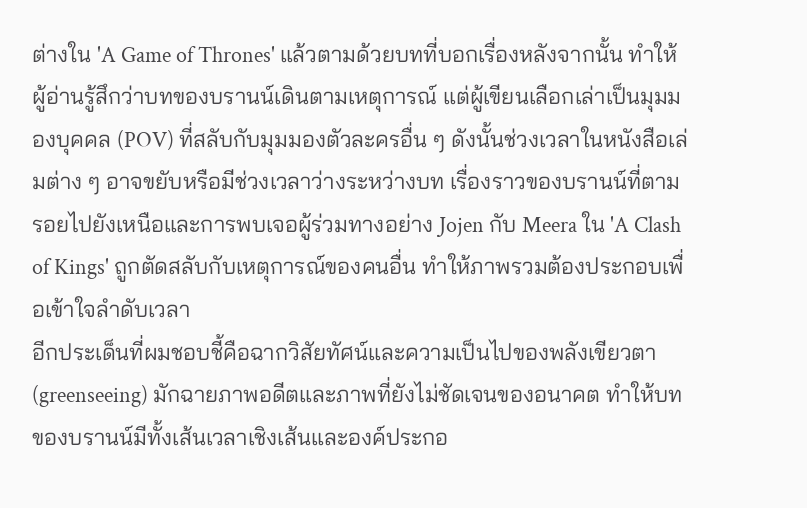ต่างใน 'A Game of Thrones' แล้วตามด้วยบทที่บอกเรื่องหลังจากนั้น ทำให้ผู้อ่านรู้สึกว่าบทของบรานน์เดินตามเหตุการณ์ แต่ผู้เขียนเลือกเล่าเป็นมุมมองบุคคล (POV) ที่สลับกับมุมมองตัวละครอื่น ๆ ดังนั้นช่วงเวลาในหนังสือเล่มต่าง ๆ อาจขยับหรือมีช่วงเวลาว่างระหว่างบท เรื่องราวของบรานน์ที่ตามรอยไปยังเหนือและการพบเจอผู้ร่วมทางอย่าง Jojen กับ Meera ใน 'A Clash of Kings' ถูกตัดสลับกับเหตุการณ์ของคนอื่น ทำให้ภาพรวมต้องประกอบเพื่อเข้าใจลำดับเวลา
อีกประเด็นที่ผมชอบชี้คือฉากวิสัยทัศน์และความเป็นไปของพลังเขียวตา (greenseeing) มักฉายภาพอดีตและภาพที่ยังไม่ชัดเจนของอนาคต ทำให้บทของบรานน์มีทั้งเส้นเวลาเชิงเส้นและองค์ประกอ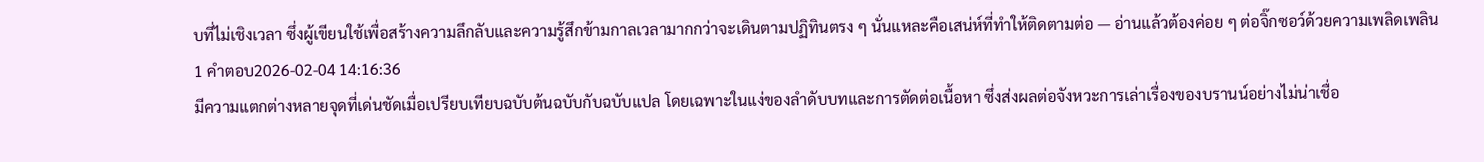บที่ไม่เชิงเวลา ซึ่งผู้เขียนใช้เพื่อสร้างความลึกลับและความรู้สึกข้ามกาลเวลามากกว่าจะเดินตามปฏิทินตรง ๆ นั่นแหละคือเสน่ห์ที่ทำให้ติดตามต่อ — อ่านแล้วต้องค่อย ๆ ต่อจิ๊กซอว์ด้วยความเพลิดเพลิน
1 คำตอบ2026-02-04 14:16:36
มีความแตกต่างหลายจุดที่เด่นชัดเมื่อเปรียบเทียบฉบับต้นฉบับกับฉบับแปล โดยเฉพาะในแง่ของลำดับบทและการตัดต่อเนื้อหา ซึ่งส่งผลต่อจังหวะการเล่าเรื่องของบรานน์อย่างไม่น่าเชื่อ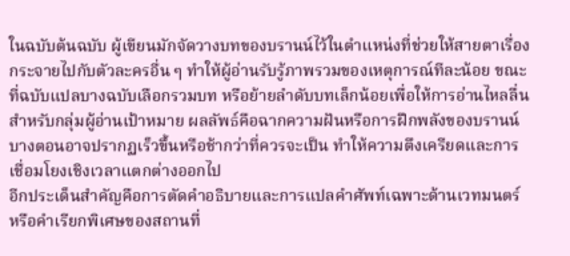ในฉบับต้นฉบับ ผู้เขียนมักจัดวางบทของบรานน์ไว้ในตำแหน่งที่ช่วยให้สายตาเรื่องกระจายไปกับตัวละครอื่น ๆ ทำให้ผู้อ่านรับรู้ภาพรวมของเหตุการณ์ทีละน้อย ขณะที่ฉบับแปลบางฉบับเลือกรวมบท หรือย้ายลำดับบทเล็กน้อยเพื่อให้การอ่านไหลลื่นสำหรับกลุ่มผู้อ่านเป้าหมาย ผลลัพธ์คือฉากความฝันหรือการฝึกพลังของบรานน์บางตอนอาจปรากฏเร็วขึ้นหรือช้ากว่าที่ควรจะเป็น ทำให้ความตึงเครียดและการเชื่อมโยงเชิงเวลาแตกต่างออกไป
อีกประเด็นสำคัญคือการตัดคำอธิบายและการแปลคำศัพท์เฉพาะด้านเวทมนตร์ หรือคำเรียกพิเศษของสถานที่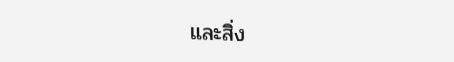และสิ่ง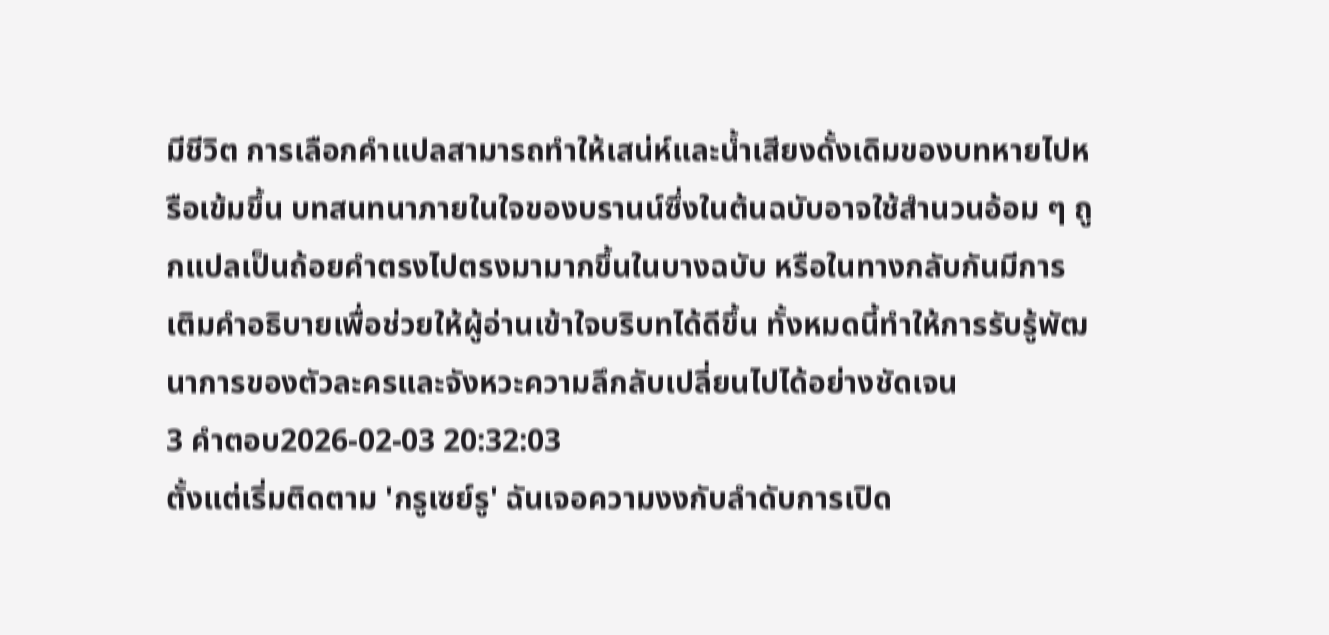มีชีวิต การเลือกคำแปลสามารถทำให้เสน่ห์และน้ำเสียงดั้งเดิมของบทหายไปหรือเข้มขึ้น บทสนทนาภายในใจของบรานน์ซึ่งในต้นฉบับอาจใช้สำนวนอ้อม ๆ ถูกแปลเป็นถ้อยคำตรงไปตรงมามากขึ้นในบางฉบับ หรือในทางกลับกันมีการเติมคำอธิบายเพื่อช่วยให้ผู้อ่านเข้าใจบริบทได้ดีขึ้น ทั้งหมดนี้ทำให้การรับรู้พัฒนาการของตัวละครและจังหวะความลึกลับเปลี่ยนไปได้อย่างชัดเจน
3 คำตอบ2026-02-03 20:32:03
ตั้งแต่เริ่มติดตาม 'กรูเซย์รู' ฉันเจอความงงกับลำดับการเปิด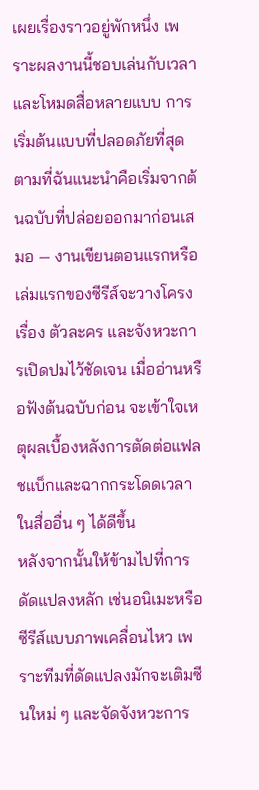เผยเรื่องราวอยู่พักหนึ่ง เพราะผลงานนี้ชอบเล่นกับเวลาและโหมดสื่อหลายแบบ การเริ่มต้นแบบที่ปลอดภัยที่สุดตามที่ฉันแนะนำคือเริ่มจากต้นฉบับที่ปล่อยออกมาก่อนเสมอ — งานเขียนตอนแรกหรือเล่มแรกของซีรีส์จะวางโครงเรื่อง ตัวละคร และจังหวะการเปิดปมไว้ชัดเจน เมื่ออ่านหรือฟังต้นฉบับก่อน จะเข้าใจเหตุผลเบื้องหลังการตัดต่อแฟลชแบ็กและฉากกระโดดเวลาในสื่ออื่น ๆ ได้ดีขึ้น
หลังจากนั้นให้ข้ามไปที่การดัดแปลงหลัก เช่นอนิเมะหรือซีรีส์แบบภาพเคลื่อนไหว เพราะทีมที่ดัดแปลงมักจะเติมซีนใหม่ ๆ และจัดจังหวะการ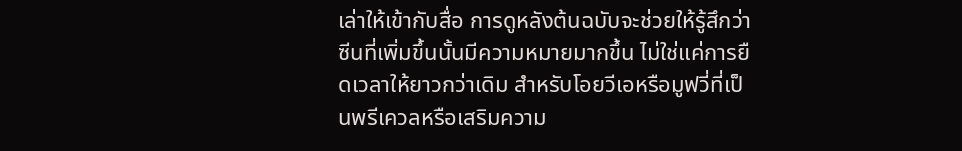เล่าให้เข้ากับสื่อ การดูหลังต้นฉบับจะช่วยให้รู้สึกว่าซีนที่เพิ่มขึ้นนั้นมีความหมายมากขึ้น ไม่ใช่แค่การยืดเวลาให้ยาวกว่าเดิม สำหรับโอยวีเอหรือมูฟวี่ที่เป็นพรีเควลหรือเสริมความ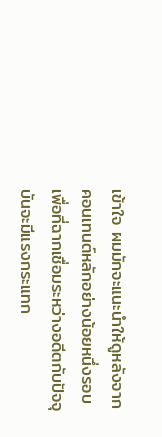เข้าใจ ผมมักจะแนะนำให้ดูหลังจากคอนเทนต์หลักอย่างน้อยหนึ่งรอบ เพื่อที่ฉากเชื่อมระหว่างอดีตกับปัจจุบันจะมีแรงกระแทก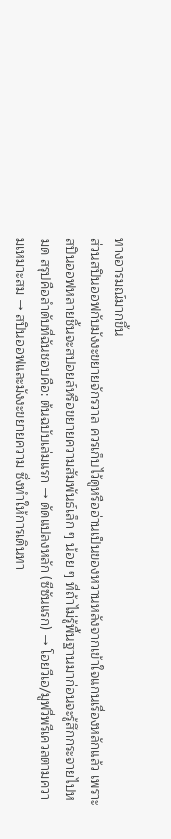ทางอารมณ์มากขึ้น
ส่วนสปินออฟกับมังงะขยายจักรวาล ควรเก็บไว้ดูหรืออ่านเป็นของหวานหลังจากเข้าใจแกนเรื่องหลักแล้ว เพราะสปินออฟหลายชิ้นจะสปอยล์หรือขยายความสัมพันธ์เล็ก ๆ น้อย ๆ ที่ถ้าไม่รู้พื้นฐานมาก่อนจะรู้สึกกระจายไปหมด สรุปคือลำดับที่ฉันชอบคือ: ต้นฉบับเล่มแรก → ดัดแปลงหลัก (ซีซันแรก) → โอยวีเอ/มูฟวี่พรีเควลตามความเหมาะสม → สปินออฟและมังงะขยายความ ซึ่งทำให้การเดินทา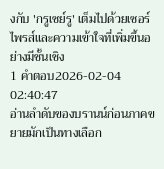งกับ 'กรูเซย์รู' เต็มไปด้วยเซอร์ไพรส์และความเข้าใจที่เพิ่มขึ้นอย่างมีชั้นเชิง
1 คำตอบ2026-02-04 02:40:47
อ่านลำดับของบรานน์ก่อนภาคขยายมักเป็นทางเลือก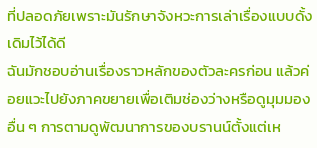ที่ปลอดภัยเพราะมันรักษาจังหวะการเล่าเรื่องแบบดั้งเดิมไว้ได้ดี
ฉันมักชอบอ่านเรื่องราวหลักของตัวละครก่อน แล้วค่อยแวะไปยังภาคขยายเพื่อเติมช่องว่างหรือดูมุมมองอื่น ๆ การตามดูพัฒนาการของบรานน์ตั้งแต่เห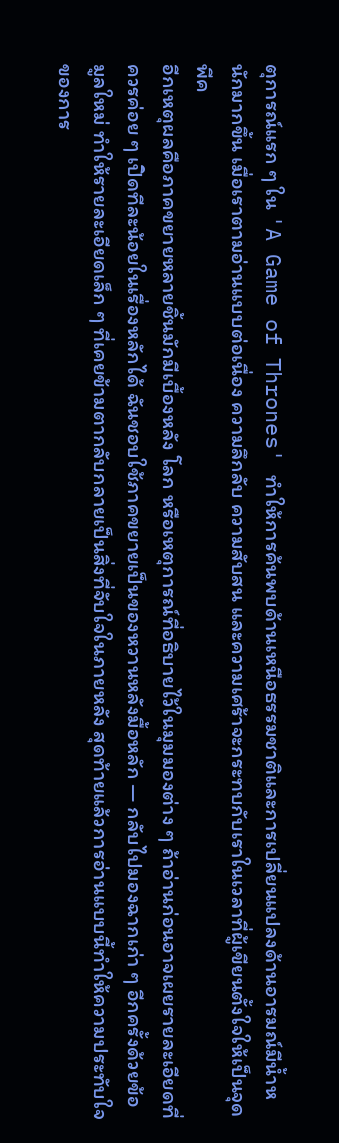ตุการณ์แรก ๆ ใน 'A Game of Thrones' ทำให้การค้นพบด้านเหนือธรรมชาติและการเปลี่ยนแปลงด้านอารมณ์มีน้ำหนักมากขึ้น เมื่อเราตามอ่านแบบต่อเนื่อง ความลึกลับ ความสับสน และความเศร้าจะกระทบกับเราในเวลาที่ผู้เขียนตั้งใจให้เป็นจุดพีค
อีกเหตุผลคือภาคขยายหลายชิ้นมักมีเบื้องหลัง โลก หรือเหตุการณ์ที่อธิบายไว้ในมุมมองต่าง ๆ ถ้าอ่านก่อนอาจเผยรายละเอียดที่ควรค่อย ๆ เปิดทีละน้อยในเรื่องหลักได้ ฉันชอบใช้ภาคขยายเป็นของหวานหลังมื้อหลัก — กลับไปมองฉากเก่า ๆ อีกครั้งด้วยข้อมูลใหม่ ทำให้รายละเอียดเล็ก ๆ ที่เคยข้ามตากลับกลายเป็นสิ่งที่จับใจในภายหลัง สุดท้ายแล้วการอ่านแบบนี้ทำให้ความประทับใจของการ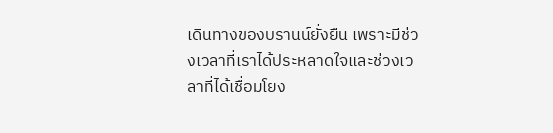เดินทางของบรานน์ยั่งยืน เพราะมีช่วงเวลาที่เราได้ประหลาดใจและช่วงเวลาที่ได้เชื่อมโยง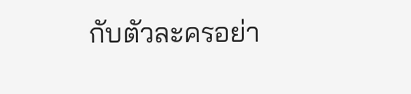กับตัวละครอย่า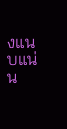งแนบแน่น